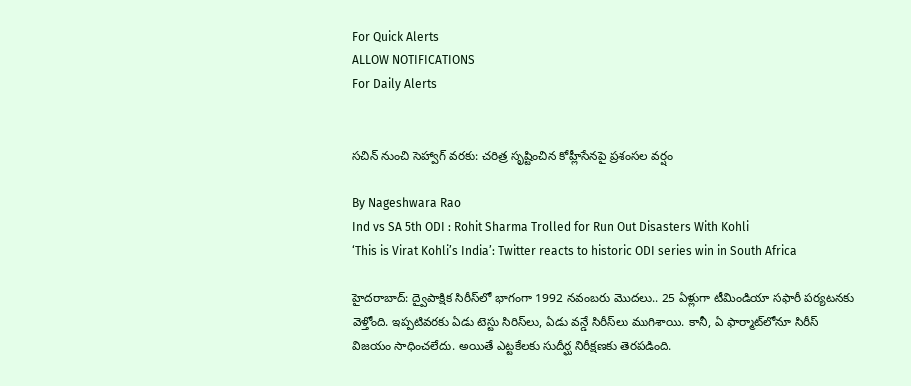For Quick Alerts
ALLOW NOTIFICATIONS
For Daily Alerts


సచిన్ నుంచి సెహ్వాగ్ వరకు: చరిత్ర సృష్టించిన కోహ్లీసేనపై ప్రశంసల వర్షం

By Nageshwara Rao
Ind vs SA 5th ODI : Rohit Sharma Trolled for Run Out Disasters With Kohli
‘This is Virat Kohli’s India’: Twitter reacts to historic ODI series win in South Africa

హైదరాబాద్: ద్వైపాక్షిక సిరీస్‌లో భాగంగా 1992 నవంబరు మొదలు.. 25 ఏళ్లుగా టీమిండియా సఫారీ పర్యటనకు వెళ్తోంది. ఇప్పటివరకు ఏడు టెస్టు సిరిస్‌లు, ఏడు వన్డే సిరీస్‌లు ముగిశాయి. కానీ, ఏ ఫార్మాట్‌లోనూ సిరీస్ విజయం సాధించలేదు. అయితే ఎట్టకేలకు సుదీర్ఘ నిరీక్షణకు తెరపడింది.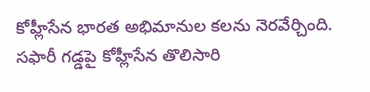కోహ్లీసేన భారత అభిమానుల కలను నెరవేర్చింది. సఫారీ గడ్డపై కోహ్లీసేన తొలిసారి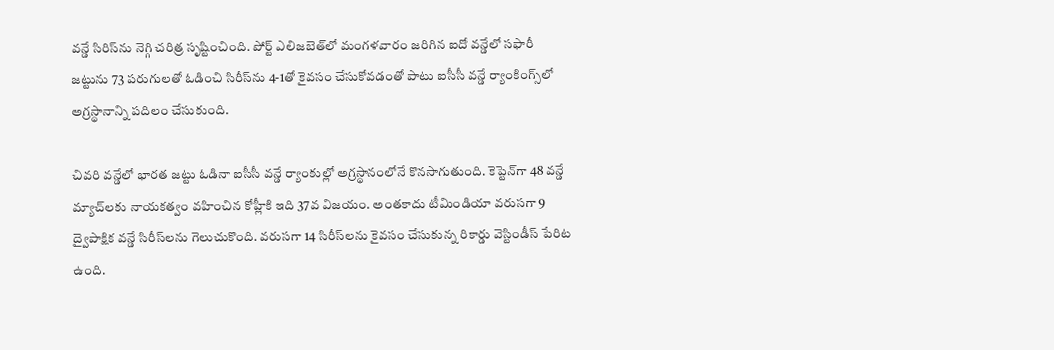వన్డే సిరిస్‌ను నెగ్గి చరిత్ర సృష్టించింది. పోర్ట్ ఎలిజబెత్‌లో మంగళవారం జరిగిన ఐదో వన్డేలో సఫారీ జట్టును 73 పరుగులతో ఓడించి సిరీస్‌ను 4-1తో కైవసం చేసుకోవడంతో పాటు ఐసీసీ వన్డే ర్యాంకింగ్స్‌లో అగ్రస్థానాన్ని పదిలం చేసుకుంది.

చివరి వన్డేలో భారత జట్టు ఓడినా ఐసీసీ వన్డే ర్యాంకుల్లో అగ్రస్థానంలోనే కొనసాగుతుంది. కెప్టెన్‌గా 48 వన్డే మ్యాచ్‌లకు నాయకత్వం వహించిన కోహ్లీకి ఇది 37వ విజయం. అంతకాదు టీమిండియా వరుసగా 9 ద్వైపాక్షిక వన్డే సిరీస్‌లను గెలుచుకొంది. వరుసగా 14 సిరీస్‌లను కైవసం చేసుకున్న రికార్డు వెస్టిండీస్ పేరిట ఉంది.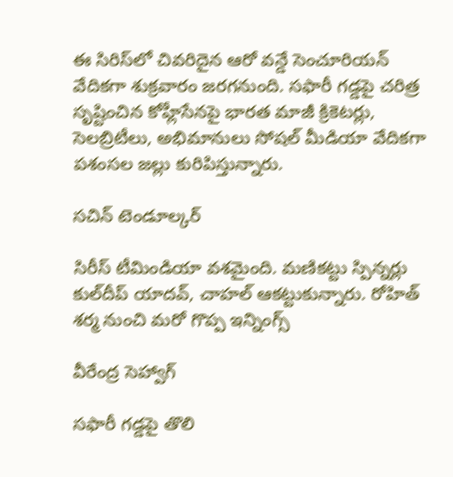ఈ సిరిస్‌లో చివరిదైన ఆరో వన్డే సెంచూరియన్‌ వేదికగా శుక్రవారం జరగనుంది. సఫారీ గడ్డపై చరిత్ర సృష్టించిన కోహ్లీసేనపై భారత మాజీ క్రికెటర్లు, సెలబ్రిటీలు, అభిమానులు సోషల్ మీడియా వేదికగా పశంసల జల్లు కురిపిస్తున్నారు.

సచిన్‌ టెండూల్కర్

సిరీస్‌ టీమిండియా వశమైంది. మణికట్టు స్పిన్నర్లు కుల్‌దీప్‌ యాదవ్‌, చాహల్‌ ఆకట్టుకున్నారు. రోహిత్‌ శర్మ నుంచి మరో గొప్ప ఇన్నింగ్స్‌

వీరేంద్ర సెహ్వాగ్‌

సఫారీ గడ్డపై తొలి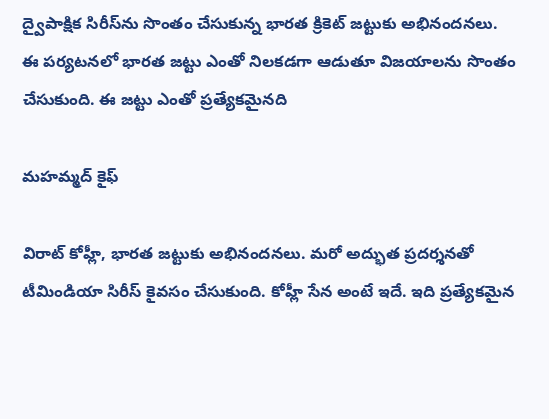ద్వైపాక్షిక సిరీస్‌ను సొంతం చేసుకున్న భారత క్రికెట్‌ జట్టుకు అభినందనలు. ఈ పర్యటనలో భారత జట్టు ఎంతో నిలకడగా ఆడుతూ విజయాలను సొంతం చేసుకుంది. ఈ జట్టు ఎంతో ప్రత్యేకమైనది

మహమ్మద్‌ కైఫ్‌

విరాట్‌ కోహ్లీ, భారత జట్టుకు అభినందనలు. మరో అద్భుత ప్రదర్శనతో టీమిండియా సిరీస్‌ కైవసం చేసుకుంది. కోహ్లీ సేన అంటే ఇదే. ఇది ప్రత్యేకమైన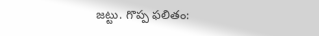జట్టు. గొప్ప ఫలితం: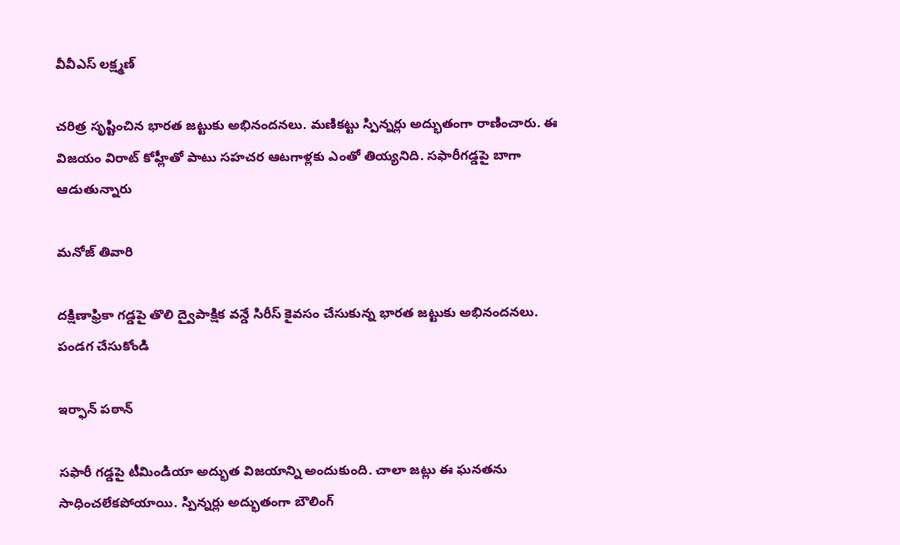వీవీఎస్‌ లక్ష్మణ్‌

చరిత్ర సృష్టించిన భారత జట్టుకు అభినందనలు. మణికట్టు స్పిన్నర్లు అద్భుతంగా రాణించారు. ఈ విజయం విరాట్‌ కోహ్లీతో పాటు సహచర ఆటగాళ్లకు ఎంతో తియ్యనిది. సఫారీగడ్డపై బాగా ఆడుతున్నారు

మనోజ్‌ తివారి

దక్షిణాఫ్రికా గడ్డపై తొలి ద్వైపాక్షిక వన్డే సిరీస్‌ కైవసం చేసుకున్న భారత జట్టుకు అభినందనలు. పండగ చేసుకోండి

ఇర్ఫాన్ పఠాన్

సఫారీ గడ్డపై టీమిండియా అద్భుత విజయాన్ని అందుకుంది. చాలా జట్లు ఈ ఘనతను సాధించలేకపోయాయి. స్పిన్నర్లు అద్భుతంగా బౌలింగ్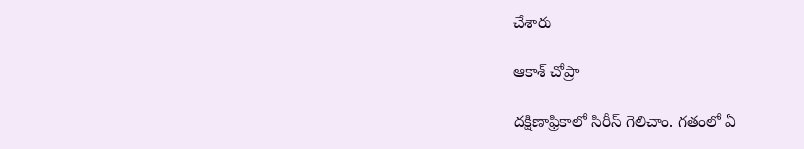చేశారు

ఆకాశ్‌ చోప్రా

దక్షిణాఫ్రికాలో సిరీస్‌ గెలిచాం. గతంలో ఏ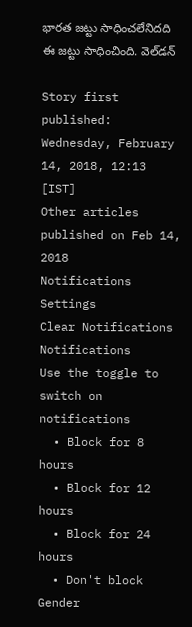భారత జట్టు సాధించలేనిదది ఈ జట్టు సాధించింది. వెల్‌డన్‌

Story first published: Wednesday, February 14, 2018, 12:13 [IST]
Other articles published on Feb 14, 2018
Notifications
Settings
Clear Notifications
Notifications
Use the toggle to switch on notifications
  • Block for 8 hours
  • Block for 12 hours
  • Block for 24 hours
  • Don't block
Gender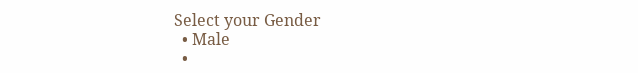Select your Gender
  • Male
  •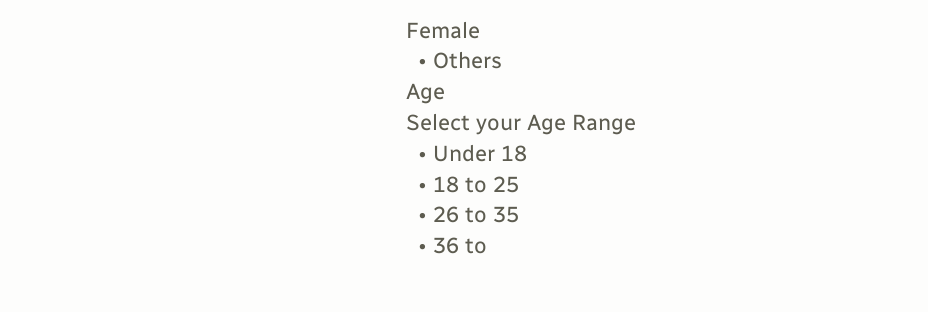Female
  • Others
Age
Select your Age Range
  • Under 18
  • 18 to 25
  • 26 to 35
  • 36 to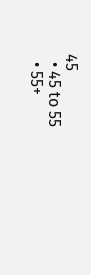45
  • 45 to 55
  • 55+